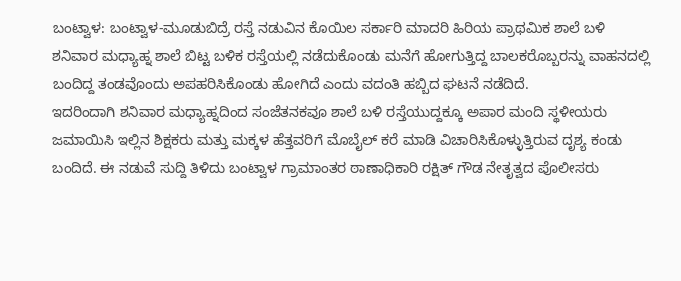ಬಂಟ್ವಾಳ: ಬಂಟ್ವಾಳ-ಮೂಡುಬಿದ್ರೆ ರಸ್ತೆ ನಡುವಿನ ಕೊಯಿಲ ಸರ್ಕಾರಿ ಮಾದರಿ ಹಿರಿಯ ಪ್ರಾಥಮಿಕ ಶಾಲೆ ಬಳಿ ಶನಿವಾರ ಮಧ್ಯಾಹ್ನ ಶಾಲೆ ಬಿಟ್ಟ ಬಳಿಕ ರಸ್ತೆಯಲ್ಲಿ ನಡೆದುಕೊಂಡು ಮನೆಗೆ ಹೋಗುತ್ತಿದ್ದ ಬಾಲಕರೊಬ್ಬರನ್ನು ವಾಹನದಲ್ಲಿ ಬಂದಿದ್ದ ತಂಡವೊಂದು ಅಪಹರಿಸಿಕೊಂಡು ಹೋಗಿದೆ ಎಂದು ವದಂತಿ ಹಬ್ಬಿದ ಘಟನೆ ನಡೆದಿದೆ.
ಇದರಿಂದಾಗಿ ಶನಿವಾರ ಮಧ್ಯಾಹ್ನದಿಂದ ಸಂಜೆತನಕವೂ ಶಾಲೆ ಬಳಿ ರಸ್ತೆಯುದ್ದಕ್ಕೂ ಅಪಾರ ಮಂದಿ ಸ್ಥಳೀಯರು ಜಮಾಯಿಸಿ ಇಲ್ಲಿನ ಶಿಕ್ಷಕರು ಮತ್ತು ಮಕ್ಕಳ ಹೆತ್ತವರಿಗೆ ಮೊಬೈಲ್ ಕರೆ ಮಾಡಿ ವಿಚಾರಿಸಿಕೊಳ್ಳುತ್ತಿರುವ ದೃಶ್ಯ ಕಂಡು ಬಂದಿದೆ. ಈ ನಡುವೆ ಸುದ್ದಿ ತಿಳಿದು ಬಂಟ್ವಾಳ ಗ್ರಾಮಾಂತರ ಠಾಣಾಧಿಕಾರಿ ರಕ್ಷಿತ್ ಗೌಡ ನೇತೃತ್ವದ ಪೊಲೀಸರು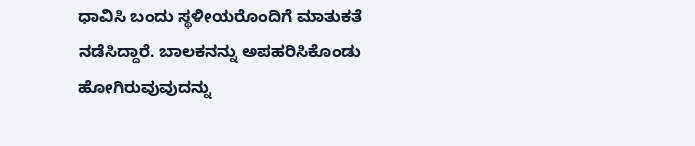ಧಾವಿಸಿ ಬಂದು ಸ್ಥಳೀಯರೊಂದಿಗೆ ಮಾತುಕತೆ ನಡೆಸಿದ್ದಾರೆ. ಬಾಲಕನನ್ನು ಅಪಹರಿಸಿಕೊಂಡು ಹೋಗಿರುವುವುದನ್ನು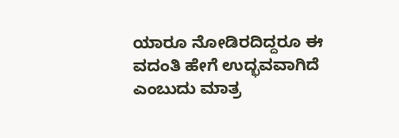ಯಾರೂ ನೋಡಿರದಿದ್ದರೂ ಈ ವದಂತಿ ಹೇಗೆ ಉದ್ಭವವಾಗಿದೆ ಎಂಬುದು ಮಾತ್ರ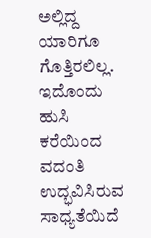ಅಲ್ಲಿದ್ದ ಯಾರಿಗೂ ಗೊತ್ತಿರಲಿಲ್ಲ. ಇದೊಂದು ಹುಸಿ ಕರೆಯಿಂದ ವದಂತಿ ಉದ್ಭವಿಸಿರುವ ಸಾಧ್ಯತೆಯಿದೆ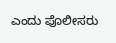ಎಂದು ಪೊಲೀಸರು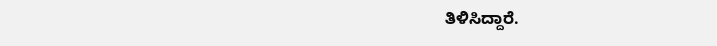ತಿಳಿಸಿದ್ದಾರೆ.